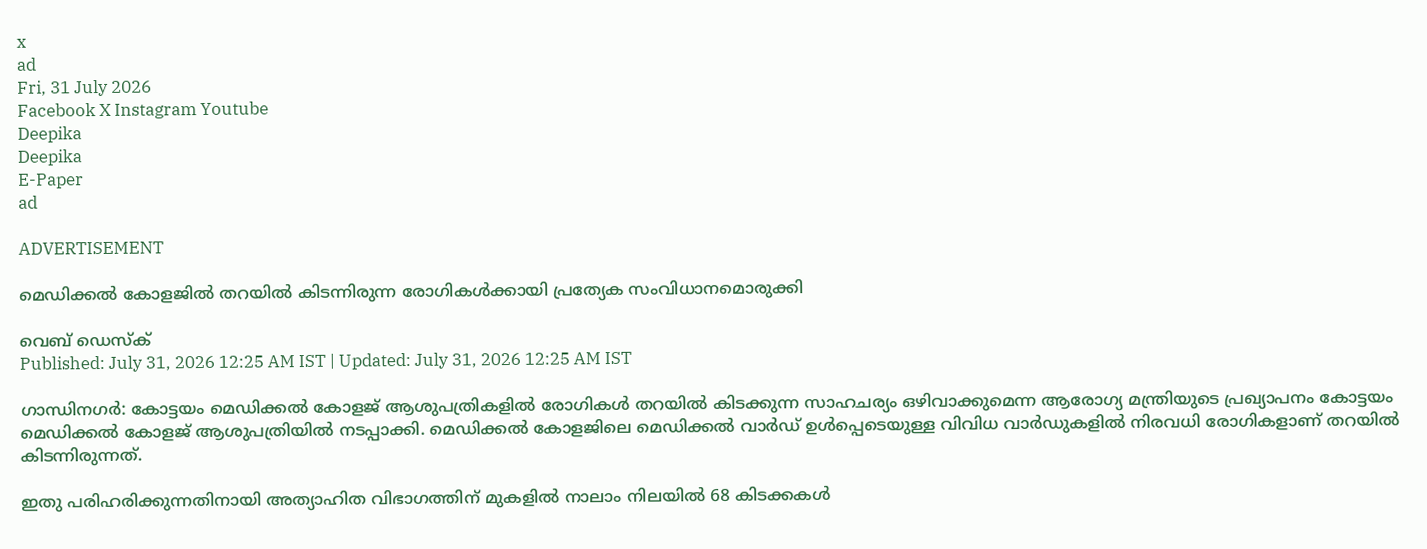x
ad
Fri, 31 July 2026
Facebook X Instagram Youtube
Deepika
Deepika
E-Paper
ad

ADVERTISEMENT

മെഡിക്കൽ കോളജിൽ തറയിൽ കിടന്നിരുന്ന രോഗികൾക്കായി പ്രത്യേക സംവിധാനമൊരുക്കി

വെബ് ഡെസ്ക്
Published: July 31, 2026 12:25 AM IST | Updated: July 31, 2026 12:25 AM IST

ഗാന്ധിനഗർ: കോട്ടയം മെഡിക്കൽ കോളജ് ആശുപത്രികളിൽ രോഗികൾ തറയിൽ കിടക്കുന്ന സാഹചര്യം ഒഴിവാക്കുമെന്ന ആരോഗ്യ മന്ത്രിയുടെ പ്രഖ്യാപനം കോട്ടയം മെഡിക്കൽ കോളജ് ആശുപത്രിയിൽ നടപ്പാക്കി. മെഡിക്കൽ കോളജിലെ മെഡിക്കൽ വാർഡ് ഉൾപ്പെടെയുള്ള വിവിധ വാർഡുകളിൽ നിരവധി രോഗികളാണ് തറയിൽ കിടന്നിരുന്നത്.

ഇതു പരിഹരിക്കുന്നതിനായി അത്യാഹിത വിഭാഗത്തിന് മുകളിൽ നാലാം നിലയിൽ 68 കിടക്കകൾ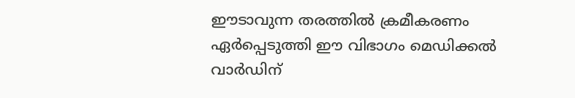ഈടാവുന്ന തരത്തിൽ ക്രമീകരണം ഏർപ്പെടുത്തി ഈ വിഭാഗം മെഡിക്കൽ വാർഡിന്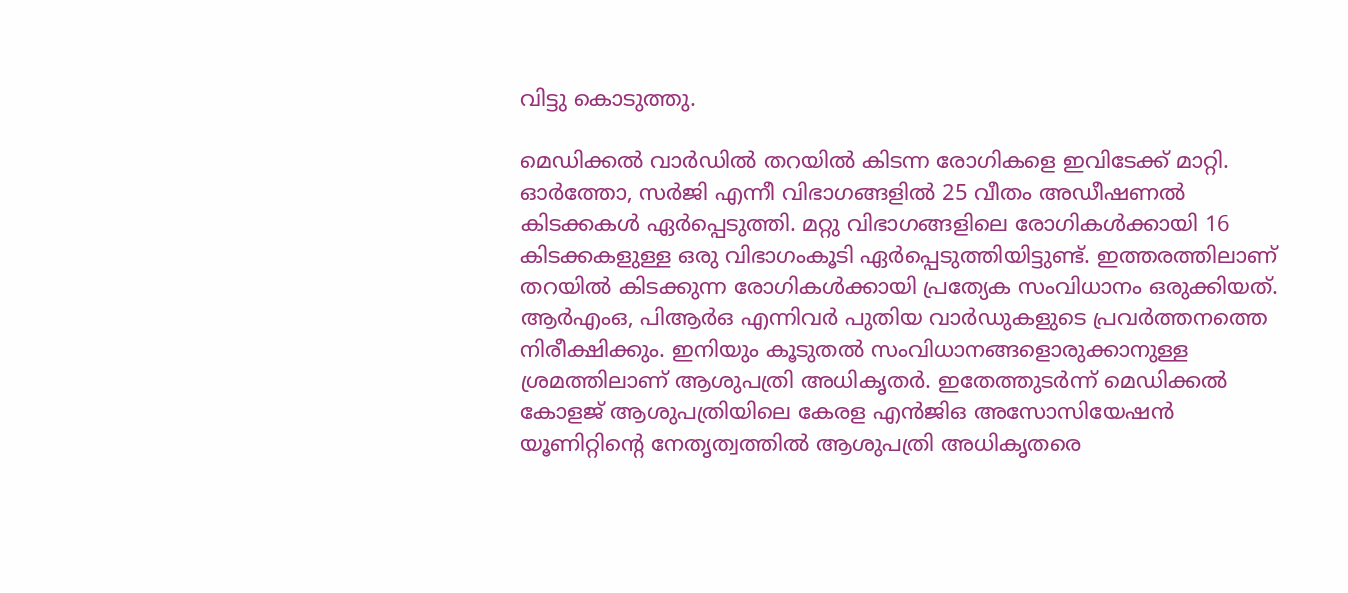വിട്ടു കൊടുത്തു.

മെഡിക്കൽ വാർഡിൽ തറയിൽ കിടന്ന രോഗികളെ ഇവിടേക്ക് മാറ്റി. ഓർത്തോ, സർജി എന്നീ വിഭാഗങ്ങളിൽ 25 വീതം അഡീഷണൽ കിടക്കകൾ ഏർപ്പെടുത്തി. മറ്റു വിഭാഗങ്ങളിലെ രോഗികൾക്കായി 16 കിടക്കകളുള്ള ഒരു വിഭാഗംകൂടി ഏർപ്പെടുത്തിയിട്ടുണ്ട്. ഇത്തരത്തിലാണ് തറയിൽ കിടക്കുന്ന രോഗികൾക്കായി പ്രത്യേക സംവിധാനം ഒരുക്കിയത്. ആർഎംഒ, പിആർഒ എന്നിവർ പുതിയ വാർഡുകളുടെ പ്രവർത്തനത്തെ നിരീക്ഷിക്കും. ഇനിയും കൂടുതൽ സംവിധാനങ്ങളൊരുക്കാനുള്ള ശ്രമത്തിലാണ് ആശുപത്രി അധികൃതർ. ഇതേത്തുടർന്ന് മെഡിക്കൽ കോളജ് ആശുപത്രിയിലെ കേരള എൻജിഒ അസോസിയേഷൻ യൂണിറ്റിന്‍റെ നേതൃത്വത്തിൽ ആശുപത്രി അധികൃതരെ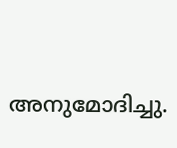അനുമോദിച്ചു.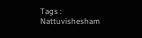Tags : Nattuvishesham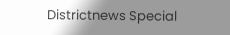Districtnews Special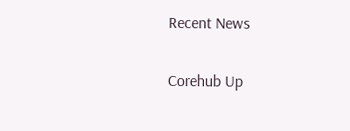Recent News

Corehub Up